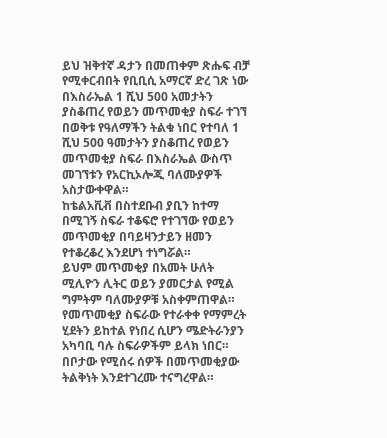ይህ ዝቅተኛ ዳታን በመጠቀም ጽሑፍ ብቻ የሚቀርብበት የቢቢሲ አማርኛ ድረ ገጽ ነው
በእስራኤል 1 ሺህ 500 አመታትን ያስቆጠረ የወይን መጥመቂያ ስፍራ ተገኘ
በወቅቱ የዓለማችን ትልቁ ነበር የተባለ 1 ሺህ 500 ዓመታትን ያስቆጠረ የወይን መጥመቂያ ስፍራ በእስራኤል ውስጥ መገኘቱን የአርኪኦሎጂ ባለሙያዎች አስታውቀዋል።
ከቴልአቪቭ በስተደቡብ ያቢን ከተማ በሚገኝ ስፍራ ተቆፍሮ የተገኘው የወይን መጥመቂያ በባይዛንታይን ዘመን የተቆረቆረ እንደሆነ ተነግሯል።
ይህም መጥመቂያ በአመት ሁለት ሚሊዮን ሊትር ወይን ያመርታል የሚል ግምትም ባለሙያዎቹ አስቀምጠዋል።
የመጥመቂያ ስፍራው የተራቀቀ የማምረት ሂደትን ይከተል የነበረ ሲሆን ሜድትራንያን አካባቢ ባሉ ስፍራዎችም ይላክ ነበር።
በቦታው የሚሰሩ ሰዎች በመጥመቂያው ትልቅነት እንደተገረሙ ተናግረዋል።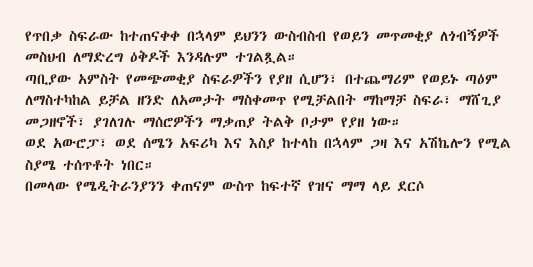የጥበቃ ስፍራው ከተጠናቀቀ በኋላም ይህንን ውስብስብ የወይን መጥመቂያ ለጎብኝዎች መስህብ ለማድረግ ዕቅዶች እንዳሉም ተገልጿል።
ጣቢያው አምስት የመጭመቂያ ስፍራዎችን የያዘ ሲሆን፣ በተጨማሪም የወይኑ ጣዕም ለማስተካከል ይቻል ዘንድ ለአመታት ማስቀመጥ የሚቻልበት ማከማቻ ስፍራ፣ ማሸጊያ መጋዘኖች፣ ያገለገሉ ማሰሮዎችን ማቃጠያ ትልቅ ቦታም የያዘ ነው።
ወደ አውሮፓ፣ ወደ ሰሜን አፍሪካ እና እስያ ከተላከ በኋላም ጋዛ እና አሽኬሎን የሚል ስያሜ ተሰጥቶት ነበር።
በመላው የሜዲትራንያንን ቀጠናም ውስጥ ከፍተኛ የዝና ማማ ላይ ደርሶ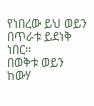የነበረው ይህ ወይን በጥራቱ ይደነቅ ነበር።
በወቅቱ ወይን ከውሃ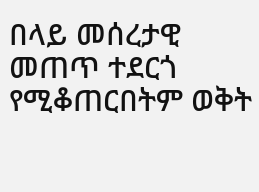በላይ መሰረታዊ መጠጥ ተደርጎ የሚቆጠርበትም ወቅት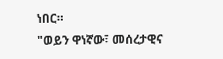ነበር።
"ወይን ዋነኛው፣ መሰረታዊና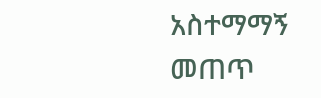አስተማማኝ መጠጥ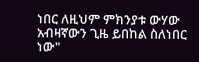ነበር ለዚህም ምክንያቱ ውሃው አብዛኛውን ጊዜ ይበከል ስለነበር ነው"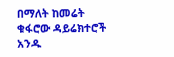በማለት ከመሬት ቁፋሮው ዳይሬክተሮች አንዱ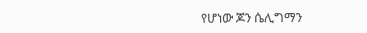የሆነው ጆን ሴሊግማን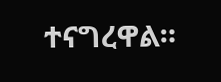ተናግረዋል።